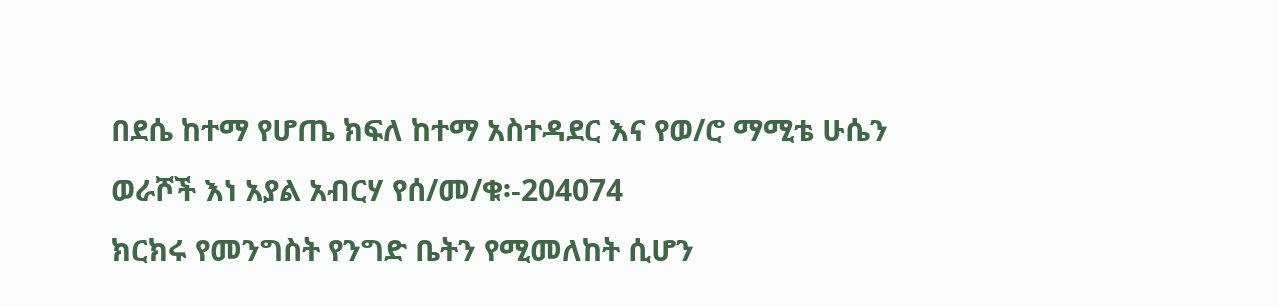በደሴ ከተማ የሆጤ ክፍለ ከተማ አስተዳደር እና የወ/ሮ ማሚቴ ሁሴን ወራሾች እነ አያል አብርሃ የሰ/መ/ቁ፡-204074
ክርክሩ የመንግስት የንግድ ቤትን የሚመለከት ሲሆን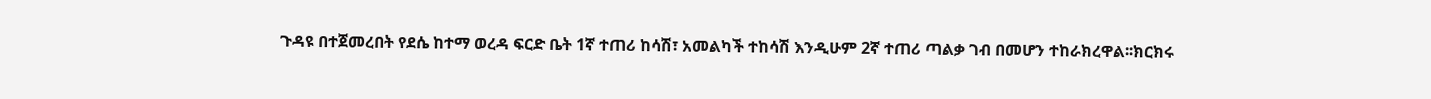ጉዳዩ በተጀመረበት የደሴ ከተማ ወረዳ ፍርድ ቤት 1ኛ ተጠሪ ከሳሽ፣ አመልካች ተከሳሽ እንዲሁም 2ኛ ተጠሪ ጣልቃ ገብ በመሆን ተከራክረዋል፡፡ክርክሩ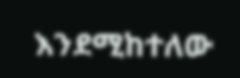እንደሚከተለው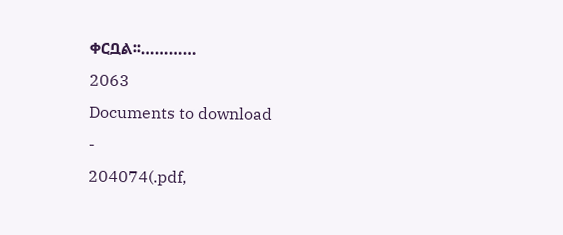ቀርቧል፡፡…………
2063
Documents to download
-
204074(.pdf,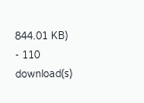844.01 KB) - 110 download(s)